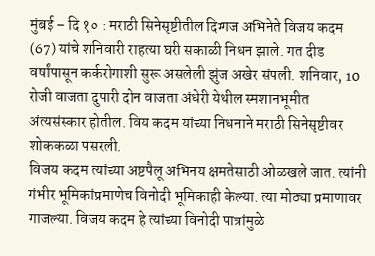मुंबई – दि १० : मराठी सिनेसृष्टीतील दिग्गज अभिनेते विजय कदम (67) यांचे शनिवारी राहत्या घरी सकाळी निधन झाले. गत दीड वर्षांपासून कर्करोगाशी सुरू असलेली झुंज अखेर संपली. शनिवार, 10 रोजी वाजता दुपारी दोन वाजता अंधेरी येथील स्मशानभूमीत अंत्यसंस्कार होतील. विय कदम यांच्या निधनाने मराठी सिनेसृष्टीवर शोककळा पसरली.
विजय कदम त्यांच्या अष्टपैलू अभिनय क्षमतेसाठी ओळखले जात. त्यांनी गंभीर भूमिकांप्रमाणेच विनोदी भूमिकाही केल्या. त्या मोठ्या प्रमाणावर गाजल्या. विजय कदम हे त्यांच्या विनोदी पात्रांमुळे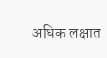अधिक लक्षात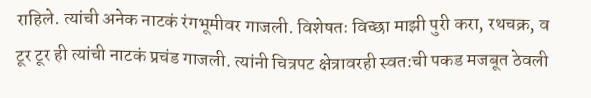राहिले. त्यांची अनेक नाटकं रंगभूमीवर गाजली. विशेषतः विच्छा माझी पुरी करा, रथचक्र, व टूर टूर ही त्यांची नाटकं प्रचंड गाजली. त्यांनी चित्रपट क्षेत्रावरही स्वत:ची पकड मजबूत ठेवली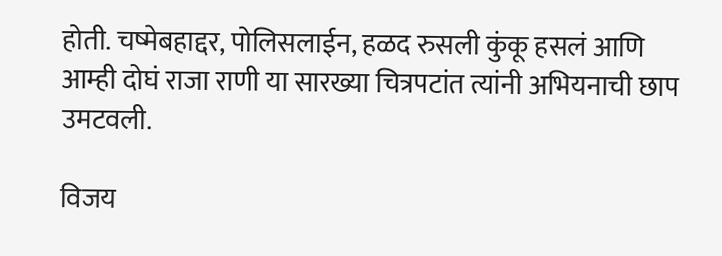होती. चष्मेबहाद्दर, पोलिसलाईन, हळद रुसली कुंकू हसलं आणि आम्ही दोघं राजा राणी या सारख्या चित्रपटांत त्यांनी अभियनाची छाप उमटवली.

विजय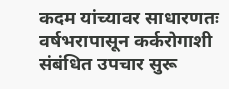कदम यांच्यावर साधारणतः वर्षभरापासून कर्करोगाशी संबंधित उपचार सुरू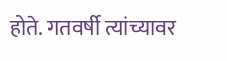होते. गतवर्षी त्यांच्यावर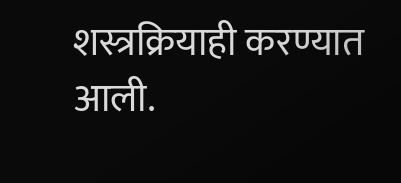शस्त्रक्रियाही करण्यात आली.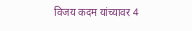विजय कदम यांच्यावर 4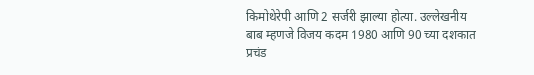किमोथेरेपी आणि 2 सर्जरी झाल्या होत्या. उल्लेखनीय बाब म्हणजे विजय कदम 1980 आणि 90 च्या दशकात प्रचंड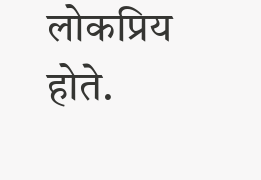लोकप्रिय होते.